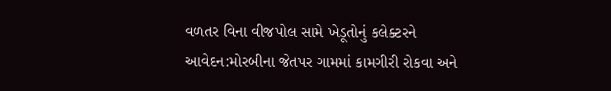વળતર વિના વીજપોલ સામે ખેડૂતોનું કલેક્ટરને આવેદન:મોરબીના જેતપર ગામમાં કામગીરી રોકવા અને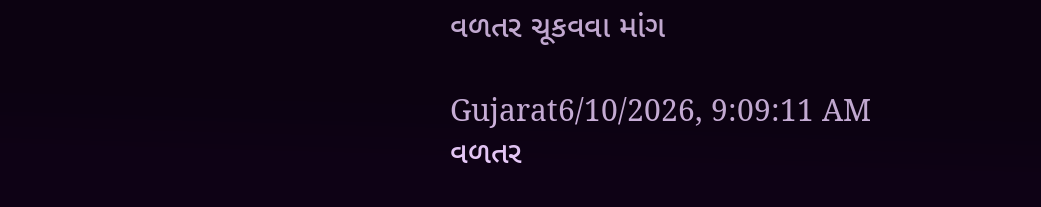વળતર ચૂકવવા માંગ

Gujarat6/10/2026, 9:09:11 AM
વળતર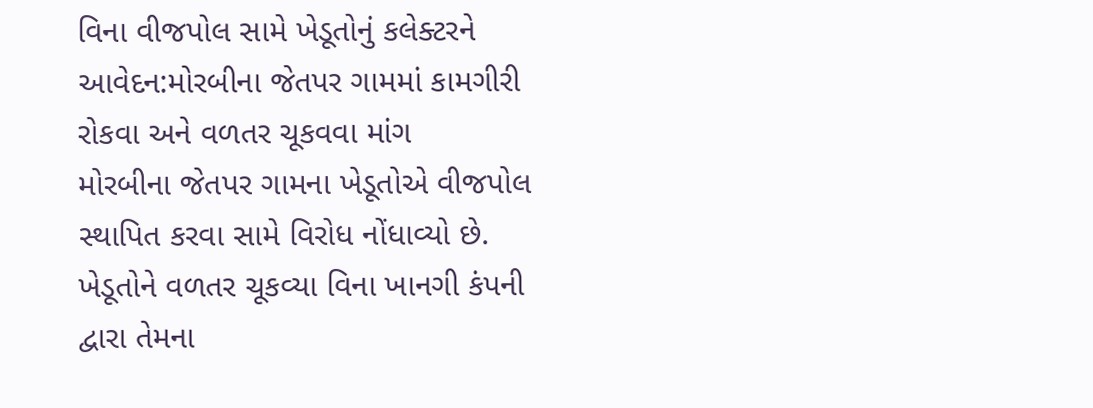વિના વીજપોલ સામે ખેડૂતોનું કલેક્ટરને આવેદન:મોરબીના જેતપર ગામમાં કામગીરી રોકવા અને વળતર ચૂકવવા માંગ
મોરબીના જેતપર ગામના ખેડૂતોએ વીજપોલ સ્થાપિત કરવા સામે વિરોધ નોંધાવ્યો છે. ખેડૂતોને વળતર ચૂકવ્યા વિના ખાનગી કંપની દ્વારા તેમના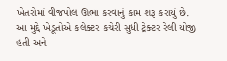ખેતરોમાં વીજપોલ ઊભા કરવાનું કામ શરૂ કરાયું છે. આ મુદ્દે ખેડૂતોએ કલેક્ટર કચેરી સુધી ટ્રેક્ટર રેલી યોજી હતી અને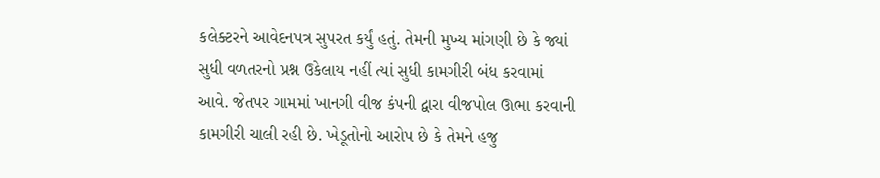કલેક્ટરને આવેદનપત્ર સુપરત કર્યું હતું. તેમની મુખ્ય માંગણી છે કે જ્યાં સુધી વળતરનો પ્રશ્ન ઉકેલાય નહીં ત્યાં સુધી કામગીરી બંધ કરવામાં આવે. જેતપર ગામમાં ખાનગી વીજ કંપની દ્વારા વીજપોલ ઊભા કરવાની કામગીરી ચાલી રહી છે. ખેડૂતોનો આરોપ છે કે તેમને હજુ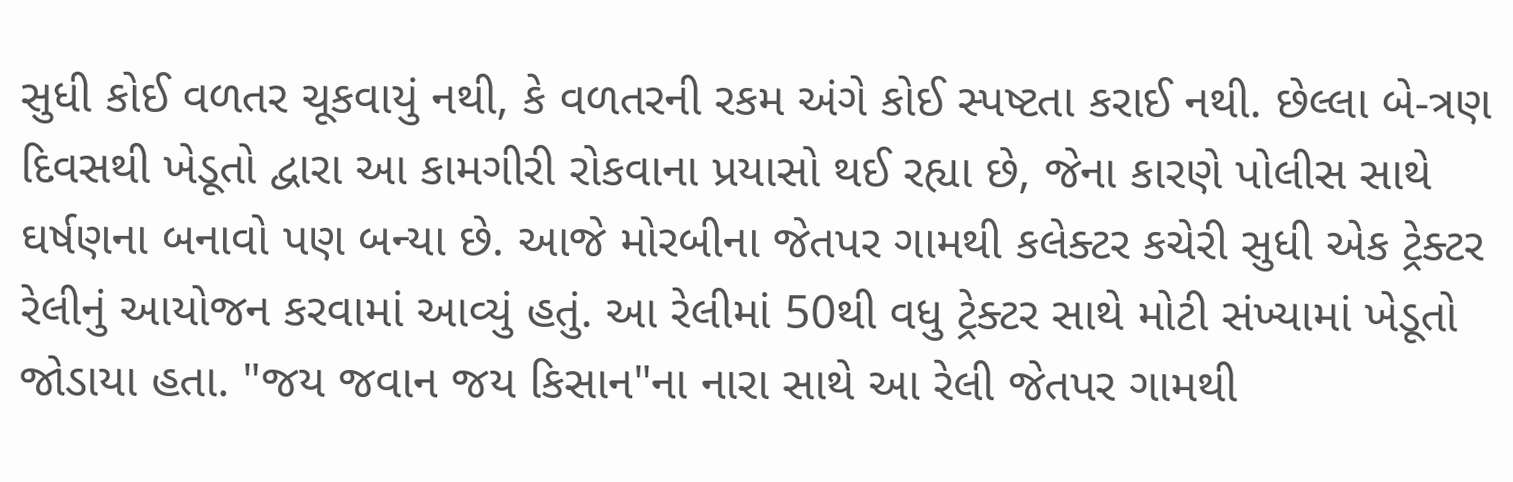સુધી કોઈ વળતર ચૂકવાયું નથી, કે વળતરની રકમ અંગે કોઈ સ્પષ્ટતા કરાઈ નથી. છેલ્લા બે-ત્રણ દિવસથી ખેડૂતો દ્વારા આ કામગીરી રોકવાના પ્રયાસો થઈ રહ્યા છે, જેના કારણે પોલીસ સાથે ઘર્ષણના બનાવો પણ બન્યા છે. આજે મોરબીના જેતપર ગામથી કલેક્ટર કચેરી સુધી એક ટ્રેક્ટર રેલીનું આયોજન કરવામાં આવ્યું હતું. આ રેલીમાં 50થી વધુ ટ્રેક્ટર સાથે મોટી સંખ્યામાં ખેડૂતો જોડાયા હતા. "જય જવાન જય કિસાન"ના નારા સાથે આ રેલી જેતપર ગામથી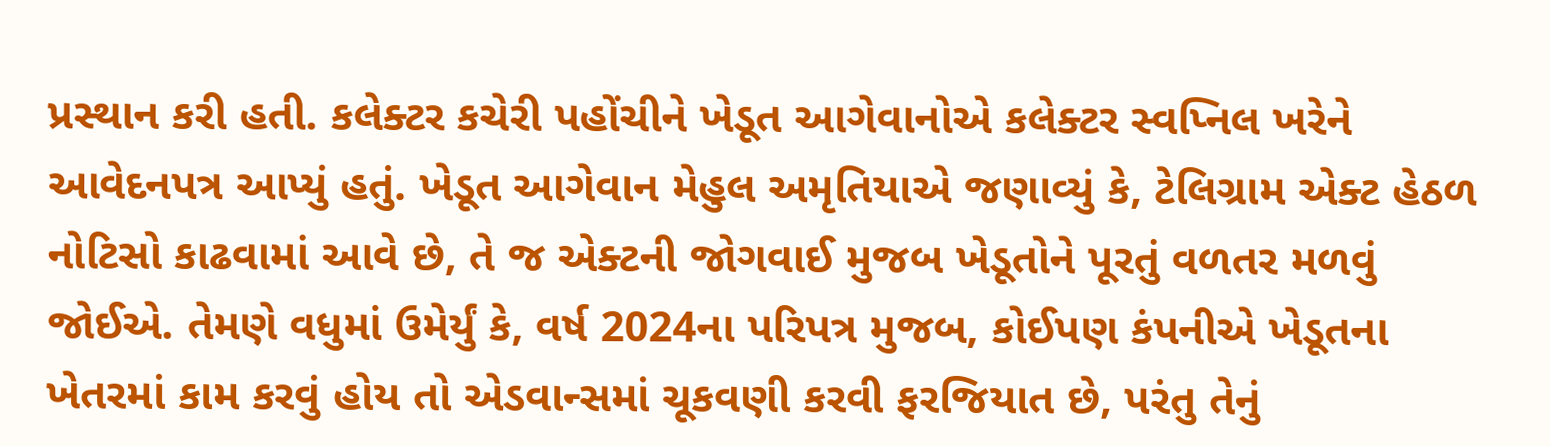પ્રસ્થાન કરી હતી. કલેક્ટર કચેરી પહોંચીને ખેડૂત આગેવાનોએ કલેક્ટર સ્વપ્નિલ ખરેને આવેદનપત્ર આપ્યું હતું. ખેડૂત આગેવાન મેહુલ અમૃતિયાએ જણાવ્યું કે, ટેલિગ્રામ એક્ટ હેઠળ નોટિસો કાઢવામાં આવે છે, તે જ એક્ટની જોગવાઈ મુજબ ખેડૂતોને પૂરતું વળતર મળવું જોઈએ. તેમણે વધુમાં ઉમેર્યું કે, વર્ષ 2024ના પરિપત્ર મુજબ, કોઈપણ કંપનીએ ખેડૂતના ખેતરમાં કામ કરવું હોય તો એડવાન્સમાં ચૂકવણી કરવી ફરજિયાત છે, પરંતુ તેનું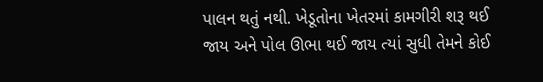પાલન થતું નથી. ખેડૂતોના ખેતરમાં કામગીરી શરૂ થઈ જાય અને પોલ ઊભા થઈ જાય ત્યાં સુધી તેમને કોઈ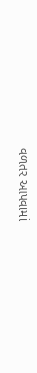વળતર આપવામાં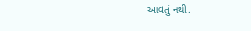આવતું નથી.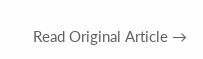Read Original Article →